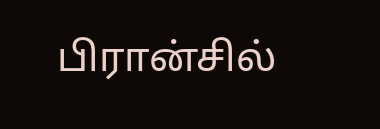பிரான்சில்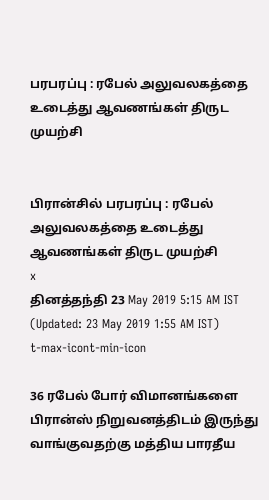பரபரப்பு : ரபேல் அலுவலகத்தை உடைத்து ஆவணங்கள் திருட முயற்சி


பிரான்சில் பரபரப்பு : ரபேல் அலுவலகத்தை உடைத்து ஆவணங்கள் திருட முயற்சி
x
தினத்தந்தி 23 May 2019 5:15 AM IST (Updated: 23 May 2019 1:55 AM IST)
t-max-icont-min-icon

36 ரபேல் போர் விமானங்களை பிரான்ஸ் நிறுவனத்திடம் இருந்து வாங்குவதற்கு மத்திய பாரதீய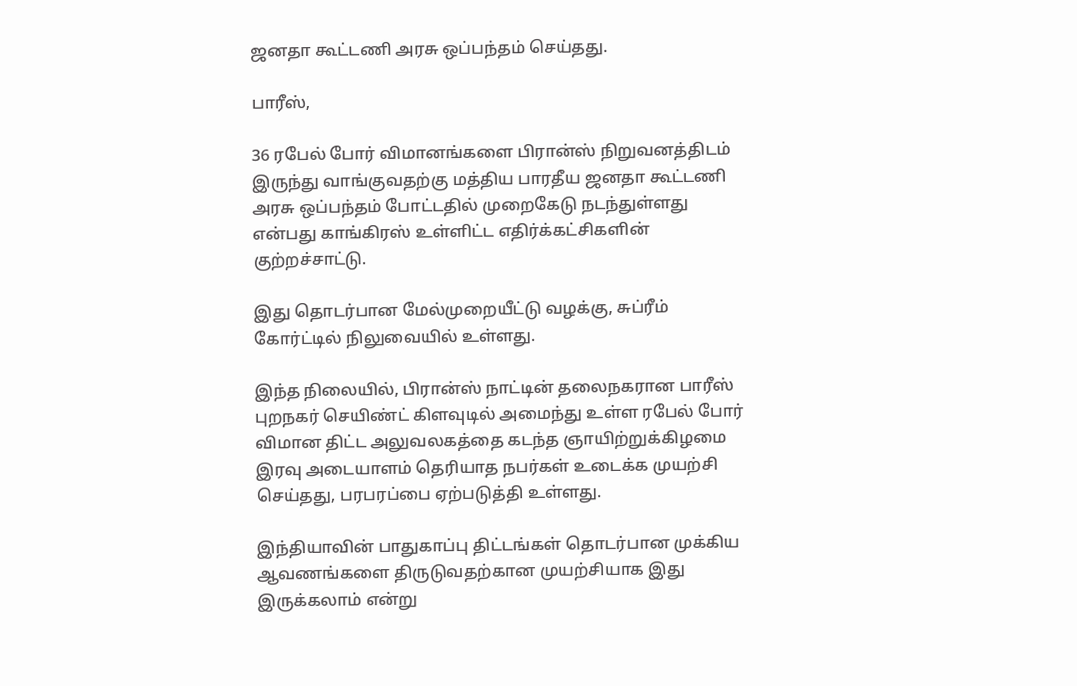ஜனதா கூட்டணி அரசு ஒப்பந்தம் செய்தது.

பாரீஸ்,

36 ரபேல் போர் விமானங்களை பிரான்ஸ் நிறுவனத்திடம் இருந்து வாங்குவதற்கு மத்திய பாரதீய ஜனதா கூட்டணி அரசு ஒப்பந்தம் போட்டதில் முறைகேடு நடந்துள்ளது என்பது காங்கிரஸ் உள்ளிட்ட எதிர்க்கட்சிகளின் குற்றச்சாட்டு.

இது தொடர்பான மேல்முறையீட்டு வழக்கு, சுப்ரீம் கோர்ட்டில் நிலுவையில் உள்ளது.

இந்த நிலையில், பிரான்ஸ் நாட்டின் தலைநகரான பாரீஸ் புறநகர் செயிண்ட் கிளவுடில் அமைந்து உள்ள ரபேல் போர் விமான திட்ட அலுவலகத்தை கடந்த ஞாயிற்றுக்கிழமை இரவு அடையாளம் தெரியாத நபர்கள் உடைக்க முயற்சி செய்தது, பரபரப்பை ஏற்படுத்தி உள்ளது.

இந்தியாவின் பாதுகாப்பு திட்டங்கள் தொடர்பான முக்கிய ஆவணங்களை திருடுவதற்கான முயற்சியாக இது இருக்கலாம் என்று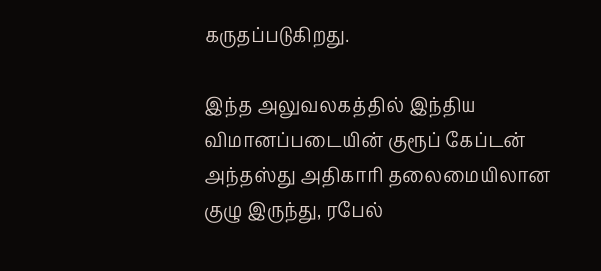கருதப்படுகிறது.

இந்த அலுவலகத்தில் இந்திய விமானப்படையின் குரூப் கேப்டன் அந்தஸ்து அதிகாரி தலைமையிலான குழு இருந்து, ரபேல்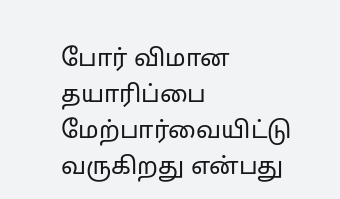போர் விமான தயாரிப்பை மேற்பார்வையிட்டு வருகிறது என்பது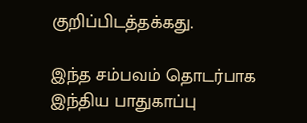குறிப்பிடத்தக்கது.

இந்த சம்பவம் தொடர்பாக இந்திய பாதுகாப்பு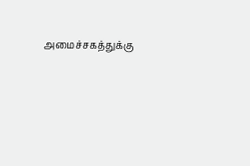அமைச்சகத்துக்கு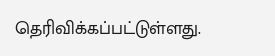தெரிவிக்கப்பட்டுள்ளது.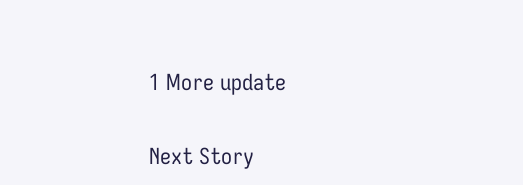1 More update

Next Story